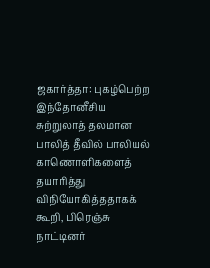ஜகார்த்தா: புகழ்பெற்ற இந்தோனீசிய சுற்றுலாத் தலமான பாலித் தீவில் பாலியல் காணொளிகளைத் தயாரித்து விநியோகித்ததாகக் கூறி, பிரெஞ்சு நாட்டினர்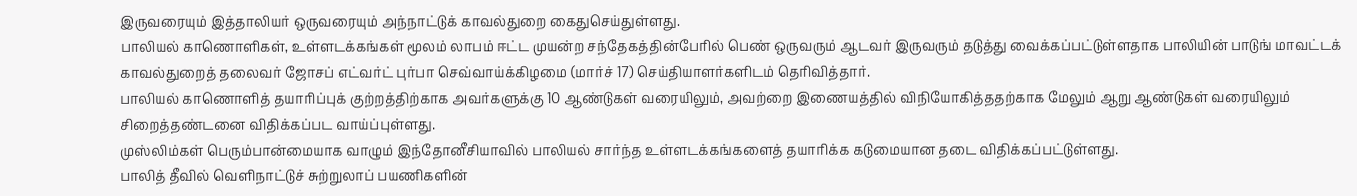இருவரையும் இத்தாலியர் ஒருவரையும் அந்நாட்டுக் காவல்துறை கைதுசெய்துள்ளது.
பாலியல் காணொளிகள், உள்ளடக்கங்கள் மூலம் லாபம் ஈட்ட முயன்ற சந்தேகத்தின்பேரில் பெண் ஒருவரும் ஆடவர் இருவரும் தடுத்து வைக்கப்பட்டுள்ளதாக பாலியின் பாடுங் மாவட்டக் காவல்துறைத் தலைவர் ஜோசப் எட்வர்ட் புர்பா செவ்வாய்க்கிழமை (மார்ச் 17) செய்தியாளர்களிடம் தெரிவித்தார்.
பாலியல் காணொளித் தயாரிப்புக் குற்றத்திற்காக அவர்களுக்கு 10 ஆண்டுகள் வரையிலும், அவற்றை இணையத்தில் விநியோகித்ததற்காக மேலும் ஆறு ஆண்டுகள் வரையிலும் சிறைத்தண்டனை விதிக்கப்பட வாய்ப்புள்ளது.
முஸ்லிம்கள் பெரும்பான்மையாக வாழும் இந்தோனீசியாவில் பாலியல் சார்ந்த உள்ளடக்கங்களைத் தயாரிக்க கடுமையான தடை விதிக்கப்பட்டுள்ளது.
பாலித் தீவில் வெளிநாட்டுச் சுற்றுலாப் பயணிகளின்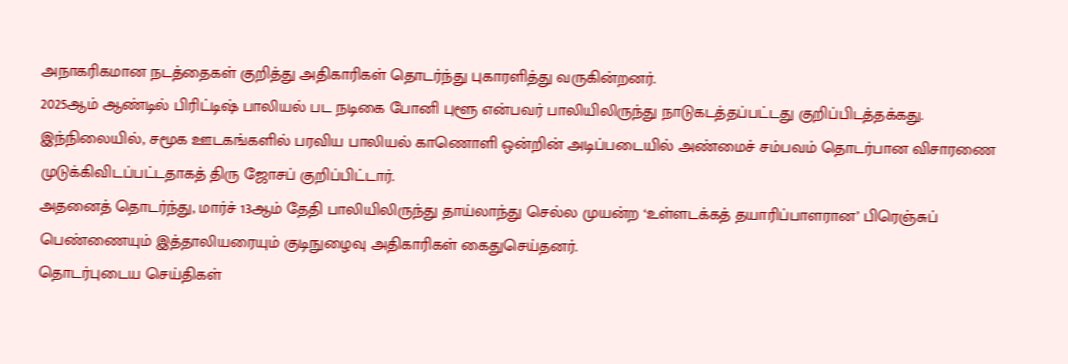அநாகரிகமான நடத்தைகள் குறித்து அதிகாரிகள் தொடர்ந்து புகாரளித்து வருகின்றனர்.
2025ஆம் ஆண்டில் பிரிட்டிஷ் பாலியல் பட நடிகை போனி புளூ என்பவர் பாலியிலிருந்து நாடுகடத்தப்பட்டது குறிப்பிடத்தக்கது.
இந்நிலையில், சமூக ஊடகங்களில் பரவிய பாலியல் காணொளி ஒன்றின் அடிப்படையில் அண்மைச் சம்பவம் தொடர்பான விசாரணை முடுக்கிவிடப்பட்டதாகத் திரு ஜோசப் குறிப்பிட்டார்.
அதனைத் தொடர்ந்து, மார்ச் 13ஆம் தேதி பாலியிலிருந்து தாய்லாந்து செல்ல முயன்ற ‘உள்ளடக்கத் தயாரிப்பாளரான’ பிரெஞ்சுப் பெண்ணையும் இத்தாலியரையும் குடிநுழைவு அதிகாரிகள் கைதுசெய்தனர்.
தொடர்புடைய செய்திகள்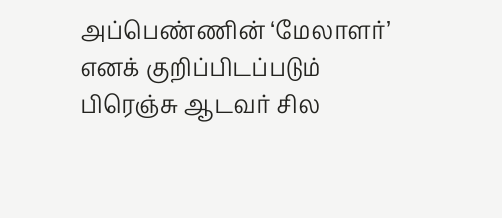அப்பெண்ணின் ‘மேலாளர்’ எனக் குறிப்பிடப்படும் பிரெஞ்சு ஆடவர் சில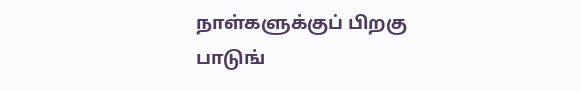நாள்களுக்குப் பிறகு பாடுங்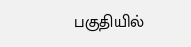பகுதியில்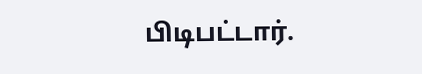பிடிபட்டார்.